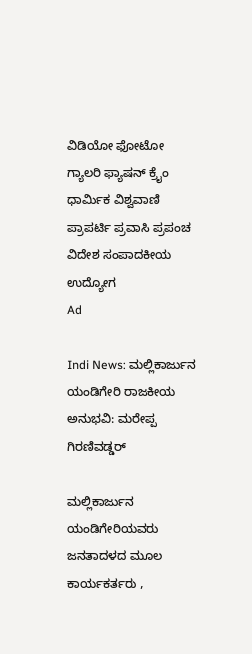ವಿಡಿಯೋ ಫೋಟೋ ಗ್ಯಾಲರಿ ಫ್ಯಾಷನ್ ಕ್ರೈಂ ಧಾರ್ಮಿಕ ವಿಶ್ವವಾಣಿ ಪ್ರಾಪರ್ಟಿ ಪ್ರವಾಸಿ ಪ್ರಪಂಚ ವಿದೇಶ ಸಂಪಾದಕೀಯ ಉದ್ಯೋಗ
Ad

Indi News: ಮಲ್ಲಿಕಾರ್ಜುನ ಯಂಡಿಗೇರಿ ರಾಜಕೀಯ ಅನುಭವಿ: ಮರೇಪ್ಪ ಗಿರಣಿವಡ್ಡರ್

ಮಲ್ಲಿಕಾರ್ಜುನ ಯಂಡಿಗೇರಿಯವರು ಜನತಾದಳದ ಮೂಲ ಕಾರ್ಯಕರ್ತರು ,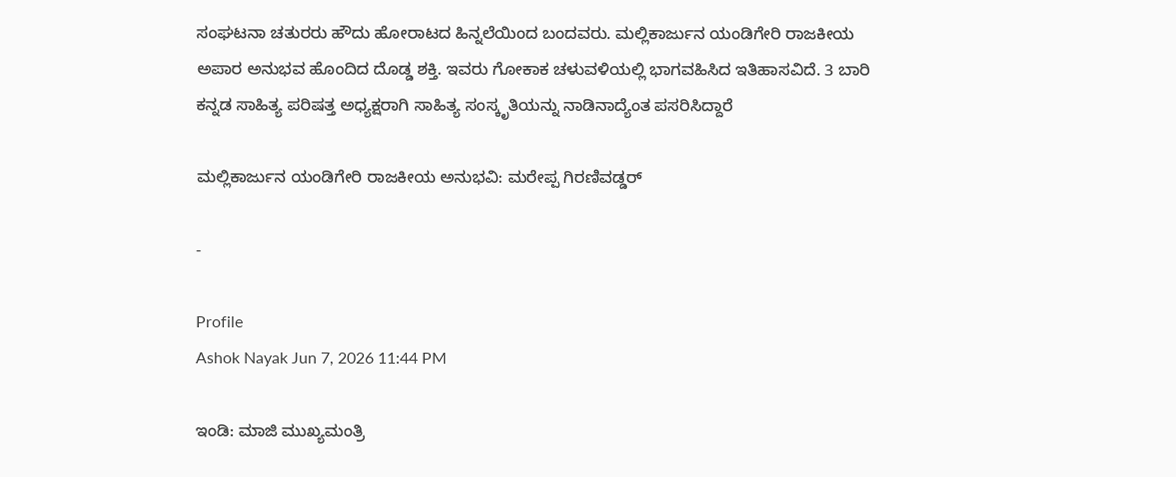ಸಂಘಟನಾ ಚತುರರು ಹೌದು ಹೋರಾಟದ ಹಿನ್ನಲೆಯಿಂದ ಬಂದವರು. ಮಲ್ಲಿಕಾರ್ಜುನ ಯಂಡಿಗೇರಿ ರಾಜಕೀಯ ಅಪಾರ ಅನುಭವ ಹೊಂದಿದ ದೊಡ್ಡ ಶಕ್ತಿ. ಇವರು ಗೋಕಾಕ ಚಳುವಳಿಯಲ್ಲಿ ಭಾಗವಹಿಸಿದ ಇತಿಹಾಸವಿದೆ. 3 ಬಾರಿ ಕನ್ನಡ ಸಾಹಿತ್ಯ ಪರಿಷತ್ತ ಅಧ್ಯಕ್ಷರಾಗಿ ಸಾಹಿತ್ಯ ಸಂಸ್ಕೃತಿಯನ್ನು ನಾಡಿನಾದ್ಯೆಂತ ಪಸರಿಸಿದ್ದಾರೆ

ಮಲ್ಲಿಕಾರ್ಜುನ ಯಂಡಿಗೇರಿ ರಾಜಕೀಯ ಅನುಭವಿ: ಮರೇಪ್ಪ ಗಿರಣಿವಡ್ಡರ್

-

Profile
Ashok Nayak Jun 7, 2026 11:44 PM

ಇಂಡಿ: ಮಾಜಿ ಮುಖ್ಯಮಂತ್ರಿ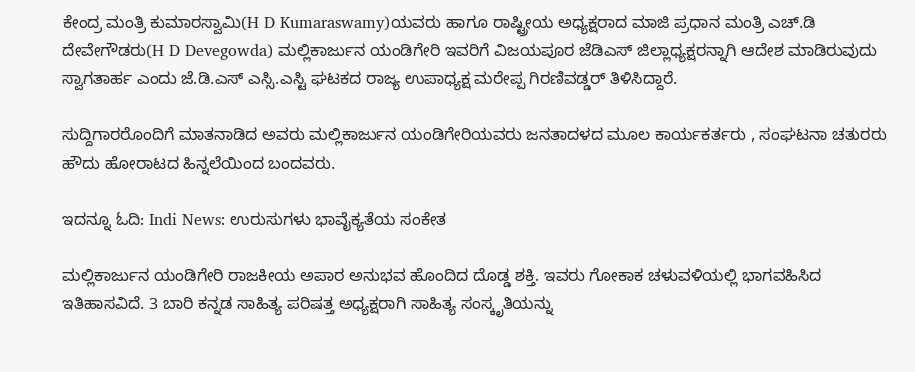ಕೇಂದ್ರ ಮಂತ್ರಿ ಕುಮಾರಸ್ವಾಮಿ(H D Kumaraswamy)ಯವರು ಹಾಗೂ ರಾಷ್ಟ್ರೀಯ ಅಧ್ಯಕ್ಷರಾದ ಮಾಜಿ ಪ್ರಧಾನ ಮಂತ್ರಿ ಎಚ್.ಡಿ ದೇವೇಗೌಡರು(H D Devegowda) ಮಲ್ಲಿಕಾರ್ಜುನ ಯಂಡಿಗೇರಿ ಇವರಿಗೆ ವಿಜಯಪೂರ ಜೆಡಿಎಸ್ ಜಿಲ್ಲಾಧ್ಯಕ್ಷರನ್ನಾಗಿ ಆದೇಶ ಮಾಡಿರುವುದು ಸ್ವಾಗತಾರ್ಹ ಎಂದು ಜೆ.ಡಿ.ಎಸ್ ಎಸ್ಸಿ.ಎಸ್ಟಿ ಘಟಕದ ರಾಜ್ಯ ಉಪಾಧ್ಯಕ್ಷ ಮರೇಪ್ಪ ಗಿರಣಿವಡ್ಡರ್ ತಿಳಿಸಿದ್ದಾರೆ.

ಸುದ್ದಿಗಾರರೊಂದಿಗೆ ಮಾತನಾಡಿದ ಅವರು ಮಲ್ಲಿಕಾರ್ಜುನ ಯಂಡಿಗೇರಿಯವರು ಜನತಾದಳದ ಮೂಲ ಕಾರ್ಯಕರ್ತರು , ಸಂಘಟನಾ ಚತುರರು ಹೌದು ಹೋರಾಟದ ಹಿನ್ನಲೆಯಿಂದ ಬಂದವರು.

ಇದನ್ನೂ ಓದಿ: Indi News: ಉರುಸುಗಳು ಭಾವೈಕ್ಯತೆಯ ಸಂಕೇತ

ಮಲ್ಲಿಕಾರ್ಜುನ ಯಂಡಿಗೇರಿ ರಾಜಕೀಯ ಅಪಾರ ಅನುಭವ ಹೊಂದಿದ ದೊಡ್ಡ ಶಕ್ತಿ. ಇವರು ಗೋಕಾಕ ಚಳುವಳಿಯಲ್ಲಿ ಭಾಗವಹಿಸಿದ ಇತಿಹಾಸವಿದೆ. 3 ಬಾರಿ ಕನ್ನಡ ಸಾಹಿತ್ಯ ಪರಿಷತ್ತ ಅಧ್ಯಕ್ಷರಾಗಿ ಸಾಹಿತ್ಯ ಸಂಸ್ಕೃತಿಯನ್ನು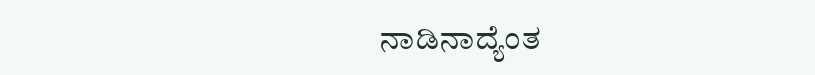ನಾಡಿನಾದ್ಯೆಂತ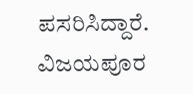ಪಸರಿಸಿದ್ದಾರೆ. ವಿಜಯಪೂರ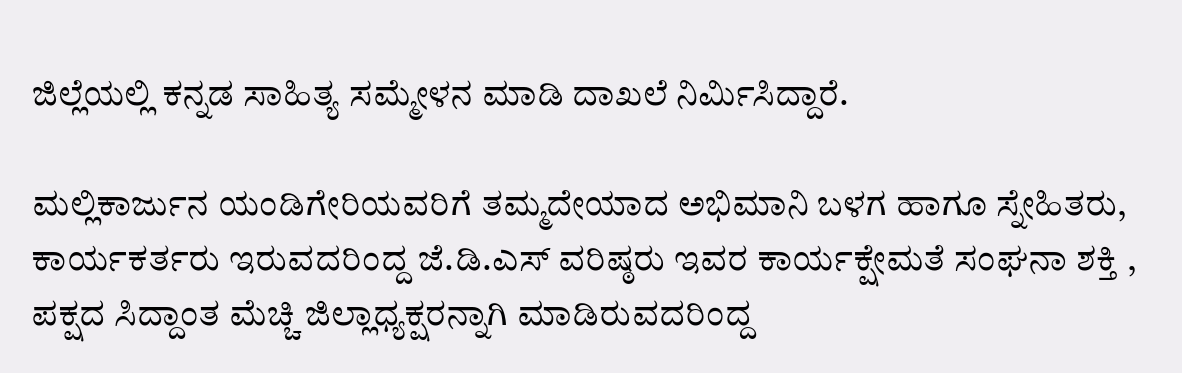ಜಿಲ್ಲೆಯಲ್ಲಿ ಕನ್ನಡ ಸಾಹಿತ್ಯ ಸಮ್ಮೇಳನ ಮಾಡಿ ದಾಖಲೆ ನಿರ್ಮಿಸಿದ್ದಾರೆ.

ಮಲ್ಲಿಕಾರ್ಜುನ ಯಂಡಿಗೇರಿಯವರಿಗೆ ತಮ್ಮದೇಯಾದ ಅಭಿಮಾನಿ ಬಳಗ ಹಾಗೂ ಸ್ನೇಹಿತರು, ಕಾರ್ಯಕರ್ತರು ಇರುವದರಿಂದ್ದ ಜೆ.ಡಿ.ಎಸ್ ವರಿಷ್ಠರು ಇವರ ಕಾರ್ಯಕ್ಷೇಮತೆ ಸಂಘನಾ ಶಕ್ತಿ , ಪಕ್ಷದ ಸಿದ್ದಾಂತ ಮೆಚ್ಚಿ ಜಿಲ್ಲಾಧ್ಯಕ್ಷರನ್ನಾಗಿ ಮಾಡಿರುವದರಿಂದ್ದ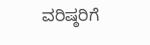ವರಿಷ್ಠರಿಗೆ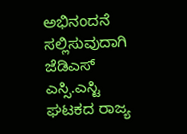ಅಭಿನಂದನೆ ಸಲ್ಲಿಸುವುದಾಗಿ ಜೆಡಿಎಸ್ ಎಸ್ಸಿ.ಎಸ್ಟಿ ಘಟಕದ ರಾಜ್ಯ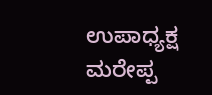ಉಪಾಧ್ಯಕ್ಷ ಮರೇಪ್ಪ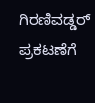ಗಿರಣಿವಡ್ಡರ್ ಪ್ರಕಟಣೆಗೆ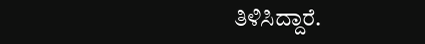ತಿಳಿಸಿದ್ದಾರೆ.